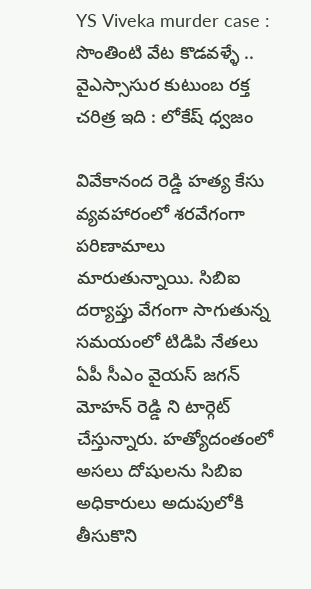YS Viveka murder case : సొంతింటి వేట కొడవళ్ళే .. వైఎస్సాసుర కుటుంబ రక్త చరిత్ర ఇది : లోకేష్ ధ్వజం

వివేకానంద రెడ్డి హత్య కేసు వ్యవహారంలో శరవేగంగా పరిణామాలు మారుతున్నాయి. సిబిఐ దర్యాప్తు వేగంగా సాగుతున్న సమయంలో టిడిపి నేతలు ఏపీ సీఎం వైయస్ జగన్ మోహన్ రెడ్డి ని టార్గెట్ చేస్తున్నారు. హత్యోదంతంలో అసలు దోషులను సిబిఐ అధికారులు అదుపులోకి తీసుకొని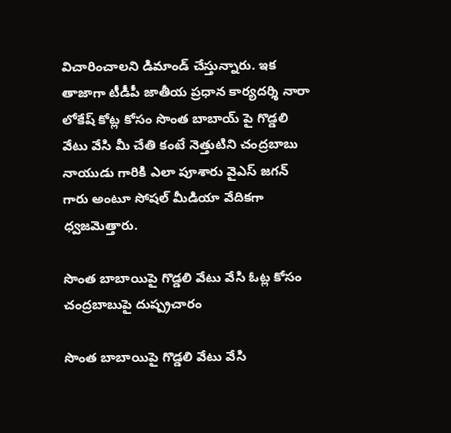విచారించాలని డిమాండ్ చేస్తున్నారు. ఇక తాజాగా టీడీపీ జాతీయ ప్రధాన కార్యదర్శి నారా లోకేష్ కోట్ల కోసం సొంత బాబాయ్ పై గొడ్డలి వేటు వేసి మీ చేతి కంటే నెత్తుటిని చంద్రబాబు నాయుడు గారికి ఎలా పూశారు వైఎస్ జగన్ గారు అంటూ సోషల్ మీడియా వేదికగా ధ్వజమెత్తారు.

సొంత బాబాయిపై గొడ్డలి వేటు వేసి ఓట్ల కోసం చంద్రబాబుపై దుష్ప్రచారం

సొంత బాబాయిపై గొడ్డలి వేటు వేసి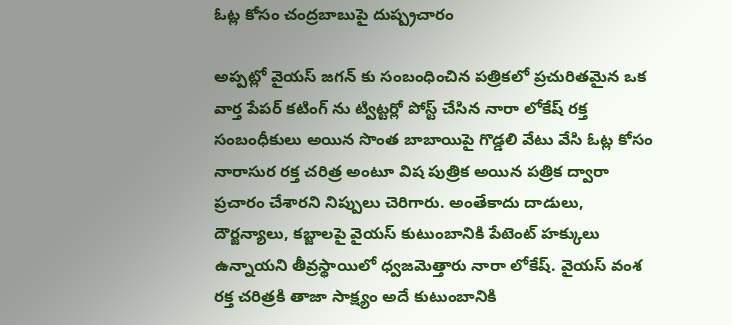ఓట్ల కోసం చంద్రబాబుపై దుష్ప్రచారం

అప్పట్లో వైయస్ జగన్ కు సంబంధించిన పత్రికలో ప్రచురితమైన ఒక వార్త పేపర్ కటింగ్ ను ట్విట్టర్లో పోస్ట్ చేసిన నారా లోకేష్ రక్త సంబంధీకులు అయిన సొంత బాబాయిపై గొడ్డలి వేటు వేసి ఓట్ల కోసం నారాసుర రక్త చరిత్ర అంటూ విష పుత్రిక అయిన పత్రిక ద్వారా ప్రచారం చేశారని నిప్పులు చెరిగారు. అంతేకాదు దాడులు, దౌర్జన్యాలు, కబ్జాలపై వైయస్ కుటుంబానికి పేటెంట్ హక్కులు ఉన్నాయని తీవ్రస్థాయిలో ధ్వజమెత్తారు నారా లోకేష్. వైయస్ వంశ రక్త చరిత్రకి తాజా సాక్ష్యం అదే కుటుంబానికి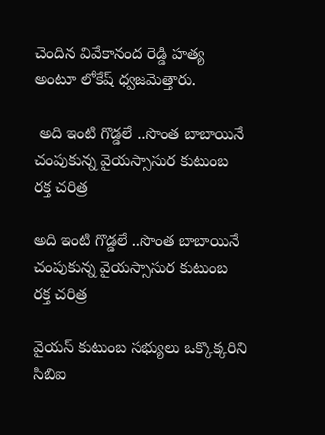చెందిన వివేకానంద రెడ్డి హత్య అంటూ లోకేష్ ధ్వజమెత్తారు.

 అది ఇంటి గొడ్డలే ..సొంత బాబాయినే చంపుకున్న వైయస్సాసుర కుటుంబ రక్త చరిత్ర

అది ఇంటి గొడ్డలే ..సొంత బాబాయినే చంపుకున్న వైయస్సాసుర కుటుంబ రక్త చరిత్ర

వైయస్ కుటుంబ సభ్యులు ఒక్కొక్కరిని సిబిఐ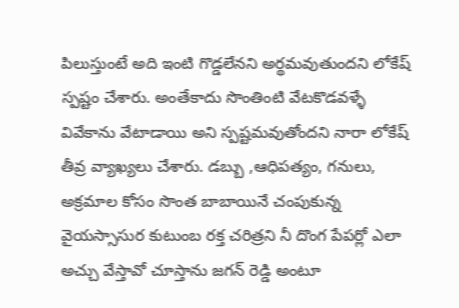పిలుస్తుంటే అది ఇంటి గొడ్డలేనని అర్థమవుతుందని లోకేష్ స్పష్టం చేశారు. అంతేకాదు సొంతింటి వేటకొడవళ్ళే వివేకాను వేటాడాయి అని స్పష్టమవుతోందని నారా లోకేష్ తీవ్ర వ్యాఖ్యలు చేశారు. డబ్బు ,ఆధిపత్యం, గనులు, అక్రమాల కోసం సొంత బాబాయినే చంపుకున్న వైయస్సాసుర కుటుంబ రక్త చరిత్రని నీ దొంగ పేపర్లో ఎలా అచ్చు వేస్తావో చూస్తాను జగన్ రెడ్డి అంటూ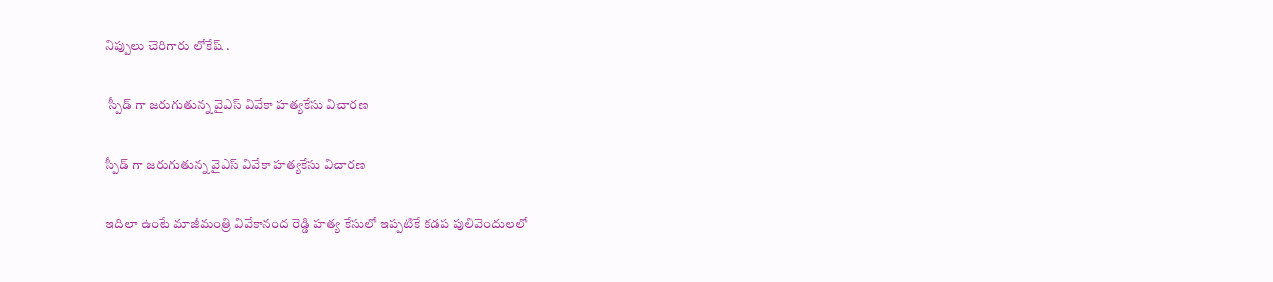నిప్పులు చెరిగారు లోకేష్ .

 స్పీడ్ గా జరుగుతున్న వైఎస్ వివేకా హత్యకేసు విచారణ

స్పీడ్ గా జరుగుతున్న వైఎస్ వివేకా హత్యకేసు విచారణ

ఇదిలా ఉంటే మాజీమంత్రి వివేకానంద రెడ్డి హత్య కేసులో ఇప్పటికే కడప పులివెందులలో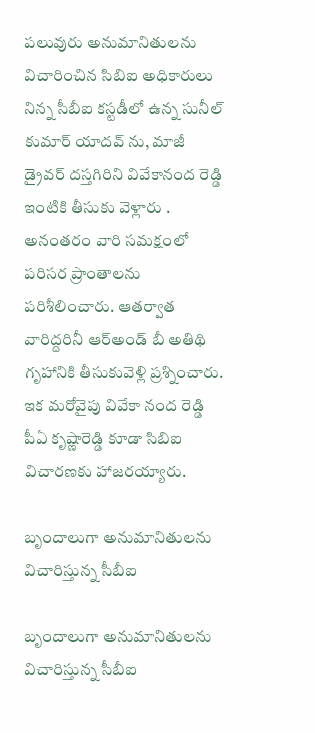పలువురు అనుమానితులను విచారించిన సిబిఐ అధికారులు నిన్న సీబీఐ కస్టడీలో ఉన్న సునీల్ కుమార్ యాదవ్ ను, మాజీ డ్రైవర్ దస్తగిరిని వివేకానంద రెడ్డి ఇంటికి తీసుకు వెళ్లారు . అనంతరం వారి సమక్షంలో పరిసర ప్రాంతాలను పరిశీలించారు. ఆతర్వాత వారిద్దరినీ ఆర్అండ్ బీ అతిథి గృహానికి తీసుకువెళ్లి ప్రశ్నించారు. ఇక మరోవైపు వివేకా నంద రెడ్డి పీఏ కృష్ణారెడ్డి కూడా సిబిఐ విచారణకు హాజరయ్యారు.

బృందాలుగా అనుమానితులను విచారిస్తున్న సీబీఐ

బృందాలుగా అనుమానితులను విచారిస్తున్న సీబీఐ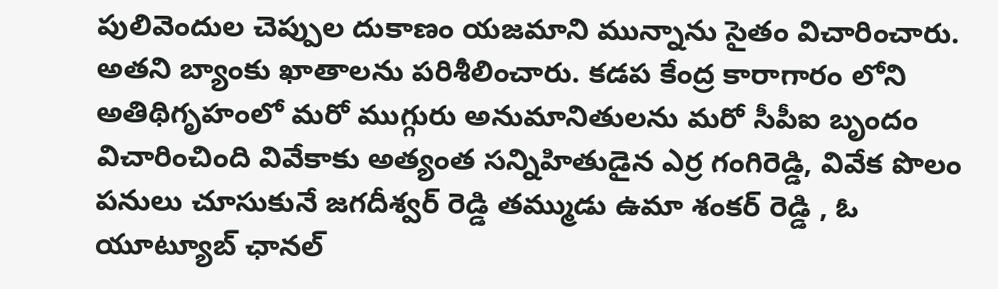పులివెందుల చెప్పుల దుకాణం యజమాని మున్నాను సైతం విచారించారు. అతని బ్యాంకు ఖాతాలను పరిశీలించారు. కడప కేంద్ర కారాగారం లోని అతిథిగృహంలో మరో ముగ్గురు అనుమానితులను మరో సీపీఐ బృందం విచారించింది వివేకాకు అత్యంత సన్నిహితుడైన ఎర్ర గంగిరెడ్డి, వివేక పొలం పనులు చూసుకునే జగదీశ్వర్ రెడ్డి తమ్ముడు ఉమా శంకర్ రెడ్డి , ఓ యూట్యూబ్ ఛానల్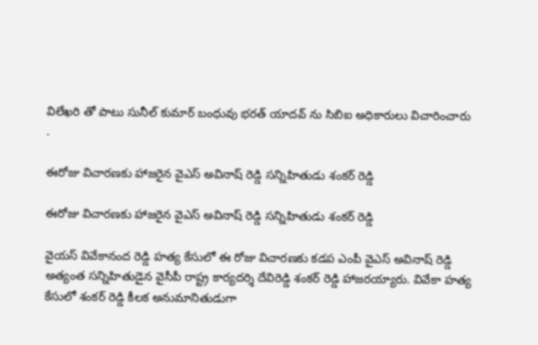విలేఖరి తో పాటు సునీల్ కుమార్ బంధువు భరత్ యాదవ్ ను సిబిఐ అధికారులు విచారించారు .

ఈరోజు విచారణకు హాజరైన వైఎస్ అవినాష్ రెడ్డి సన్నిహితుడు శంకర్ రెడ్డి

ఈరోజు విచారణకు హాజరైన వైఎస్ అవినాష్ రెడ్డి సన్నిహితుడు శంకర్ రెడ్డి

వైయస్ వివేకానంద రెడ్డి హత్య కేసులో ఈ రోజు విచారణకు కడప ఎంపీ వైఎస్ అవినాష్ రెడ్డి అత్యంత సన్నిహితుడైన వైసీపీ రాష్ట్ర కార్యదర్శి దేవిరెడ్డి శంకర్ రెడ్డి హాజరయ్యారు. వివేకా హత్య కేసులో శంకర్ రెడ్డి కీలక అనుమానితుడుగా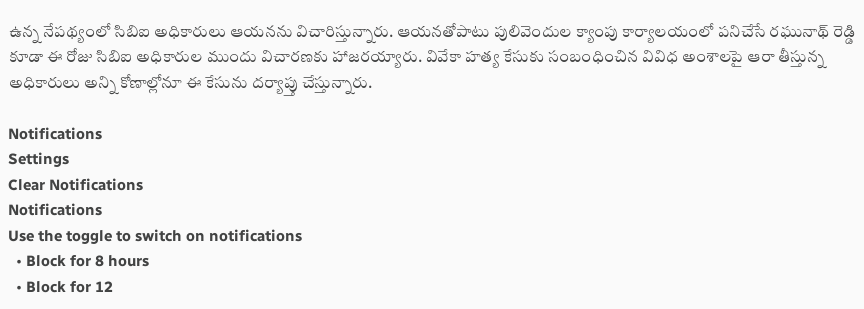ఉన్న నేపథ్యంలో సిబిఐ అధికారులు ఆయనను విచారిస్తున్నారు. ఆయనతోపాటు పులివెందుల క్యాంపు కార్యాలయంలో పనిచేసే రఘునాథ్ రెడ్డి కూడా ఈ రోజు సిబిఐ అధికారుల ముందు విచారణకు హాజరయ్యారు. వివేకా హత్య కేసుకు సంబంధించిన వివిధ అంశాలపై ఆరా తీస్తున్న అధికారులు అన్ని కోణాల్లోనూ ఈ కేసును దర్యాప్తు చేస్తున్నారు.

Notifications
Settings
Clear Notifications
Notifications
Use the toggle to switch on notifications
  • Block for 8 hours
  • Block for 12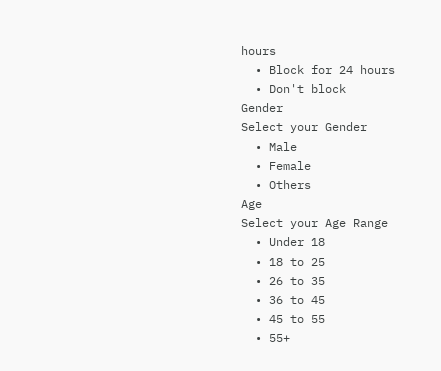hours
  • Block for 24 hours
  • Don't block
Gender
Select your Gender
  • Male
  • Female
  • Others
Age
Select your Age Range
  • Under 18
  • 18 to 25
  • 26 to 35
  • 36 to 45
  • 45 to 55
  • 55+